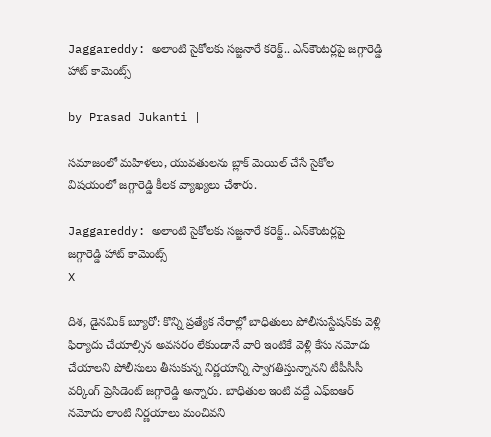Jaggareddy: అలాంటి సైకోలకు సజ్జనారే కరెక్ట్.. ఎన్‍కౌంటర్లపై జగ్గారెడ్డి హాట్ కామెంట్స్

by Prasad Jukanti |

సమాజంలో మహిళలు, యువతులను బ్లాక్ మెయిల్ చేసే సైకోల విషయంలో జగ్గారెడ్డి కీలక వ్యాఖ్యలు చేశారు.

Jaggareddy: అలాంటి సైకోలకు సజ్జనారే కరెక్ట్.. ఎన్‍కౌంటర్లపై  జగ్గారెడ్డి హాట్ కామెంట్స్
X

దిశ, డైనమిక్ బ్యూరో: కొన్ని ప్రత్యేక నేరాల్లో బాధితులు పోలీసుస్టేషన్‍కు వెళ్లి ఫిర్యాదు చేయాల్సిన అవసరం లేకుండానే వారి ఇంటికే వెళ్లి కేసు నమోదు చేయాలని పోలీసులు తీసుకున్న నిర్ణయాన్ని స్వాగతిస్తున్నానని టీపీసీసీ వర్కింగ్ ప్రెసిడెంట్ జగ్గారెడ్డి అన్నారు. బాధితుల ఇంటి వద్దే ఎఫ్ఐఆర్ నమోదు లాంటి నిర్ణయాలు మంచివని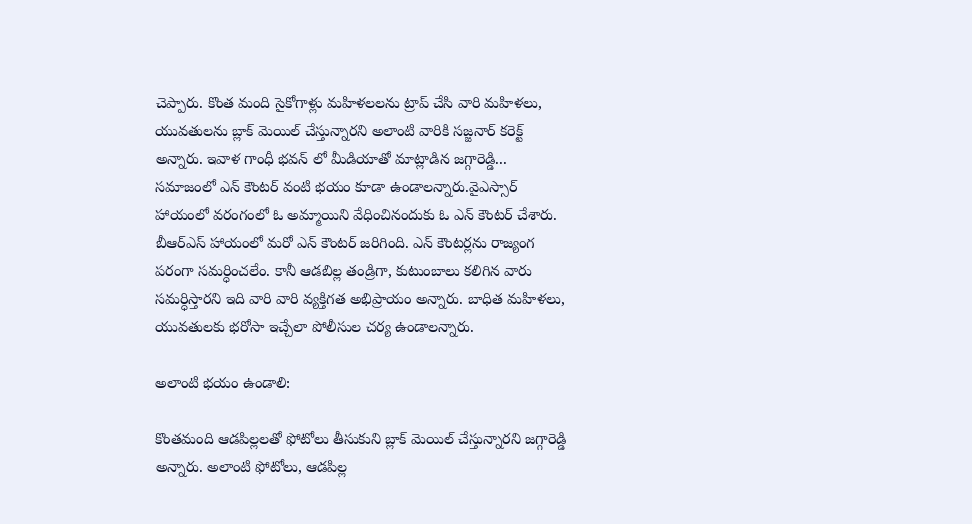చెప్పారు. కొంత మంది సైకోగాళ్లు మహిళలలను ట్రాప్ చేసి వారి మహిళలు, యువతులను బ్లాక్ మెయిల్ చేస్తున్నారని అలాంటి వారికి సజ్జనార్ కరెక్ట్ అన్నారు. ఇవాళ గాంధీ భవన్ లో మీడియాతో మాట్లాడిన జగ్గారెడ్డి... సమాజంలో ఎన్ కౌంటర్ వంటి భయం కూడా ఉండాలన్నారు.వైఎస్సార్ హాయంలో వరంగంలో ఓ అమ్మాయిని వేధించినందుకు ఓ ఎన్ కౌంటర్ చేశారు. బీఆర్ఎస్ హాయంలో మరో ఎన్ కౌంటర్ జరిగింది. ఎన్ కౌంటర్లను రాజ్యంగ పరంగా సమర్ధించలేం. కానీ ఆడబిల్ల తండ్రిగా, కుటుంబాలు కలిగిన వారు సమర్ధిస్తారని ఇది వారి వారి వ్యక్తిగత అభిప్రాయం అన్నారు. బాధిత మహిళలు, యువతులకు భరోసా ఇచ్చేలా పోలీసుల చర్య ఉండాలన్నారు.

అలాంటి భయం ఉండాలి:

కొంతమంది ఆడపిల్లలతో ఫోటోలు తీసుకుని బ్లాక్ మెయిల్ చేస్తున్నారని జగ్గారెడ్డి అన్నారు. అలాంటి ఫోటోలు, ఆడపిల్ల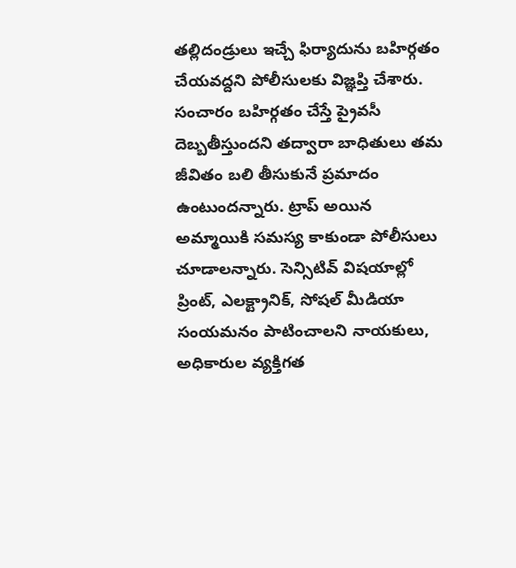తల్లిదండ్రులు ఇచ్చే ఫిర్యాదును బహిర్గతం చేయవద్దని పోలీసులకు విజ్ఞప్తి చేశారు. సంచారం బహిర్గతం చేస్తే ప్రైవసీ దెబ్బతీస్తుందని తద్వారా బాధితులు తమ జీవితం బలి తీసుకునే ప్రమాదం ఉంటుందన్నారు. ట్రాప్ అయిన అమ్మాయికి సమస్య కాకుండా పోలీసులు చూడాలన్నారు. సెన్సిటివ్ విషయాల్లో ప్రింట్, ఎలక్ట్రానిక్, సోషల్ మీడియా సంయమనం పాటించాలని నాయకులు, అధికారుల వ్యక్తిగత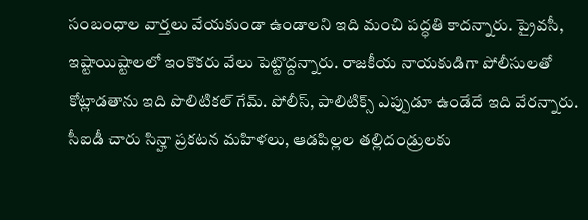సంబంధాల వార్తలు వేయకుండా ఉండాలని ఇది మంచి పద్ధతి కాదన్నారు. ప్రైవసీ, ఇష్టాయిష్టాలలో ఇంకొకరు వేలు పెట్టొద్దన్నారు. రాజకీయ నాయకుడిగా పోలీసులతో కోట్లాడతాను ఇది పొలిటికల్ గేమ్. పోలీస్, పాలిటిక్స్ ఎప్పుడూ ఉండేదే ఇది వేరన్నారు. సీఐడీ చారు సిన్హా ప్రకటన మహిళలు, ఆడపిల్లల తల్లిదండ్రులకు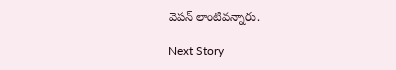వెపన్ లాంటివన్నారు.

Next Story